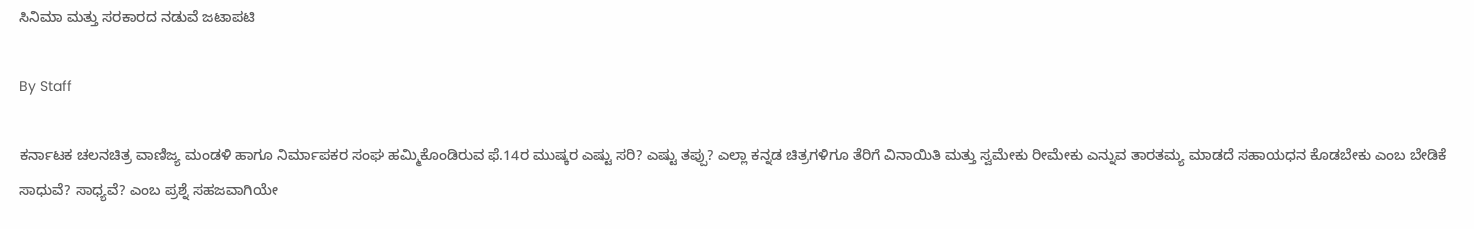ಸಿನಿಮಾ ಮತ್ತು ಸರಕಾರದ ನಡುವೆ ಜಟಾಪಟಿ

By Staff

ಕರ್ನಾಟಕ ಚಲನಚಿತ್ರ ವಾಣಿಜ್ಯ ಮಂಡಳಿ ಹಾಗೂ ನಿರ್ಮಾಪಕರ ಸಂಘ ಹಮ್ಮಿಕೊಂಡಿರುವ ಫೆ.14ರ ಮುಷ್ಕರ ಎಷ್ಟು ಸರಿ? ಎಷ್ಟು ತಪ್ಪು? ಎಲ್ಲಾ ಕನ್ನಡ ಚಿತ್ರಗಳಿಗೂ ತೆರಿಗೆ ವಿನಾಯಿತಿ ಮತ್ತು ಸ್ವಮೇಕು ರೀಮೇಕು ಎನ್ನುವ ತಾರತಮ್ಯ ಮಾಡದೆ ಸಹಾಯಧನ ಕೊಡಬೇಕು ಎಂಬ ಬೇಡಿಕೆ ಸಾಧುವೆ? ಸಾಧ್ಯವೆ? ಎಂಬ ಪ್ರಶ್ನೆ ಸಹಜವಾಗಿಯೇ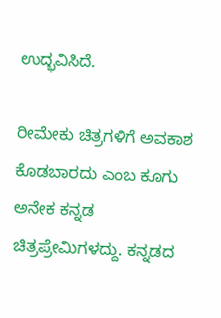ಉದ್ಭವಿಸಿದೆ.

ರೀಮೇಕು ಚಿತ್ರಗಳಿಗೆ ಅವಕಾಶ ಕೊಡಬಾರದು ಎಂಬ ಕೂಗು ಅನೇಕ ಕನ್ನಡ ಚಿತ್ರಪ್ರೇಮಿಗಳದ್ದು. ಕನ್ನಡದ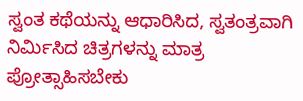ಸ್ವಂತ ಕಥೆಯನ್ನು ಆಧಾರಿಸಿದ, ಸ್ವತಂತ್ರವಾಗಿ ನಿರ್ಮಿಸಿದ ಚಿತ್ರಗಳನ್ನು ಮಾತ್ರ ಪ್ರೋತ್ಸಾಹಿಸಬೇಕು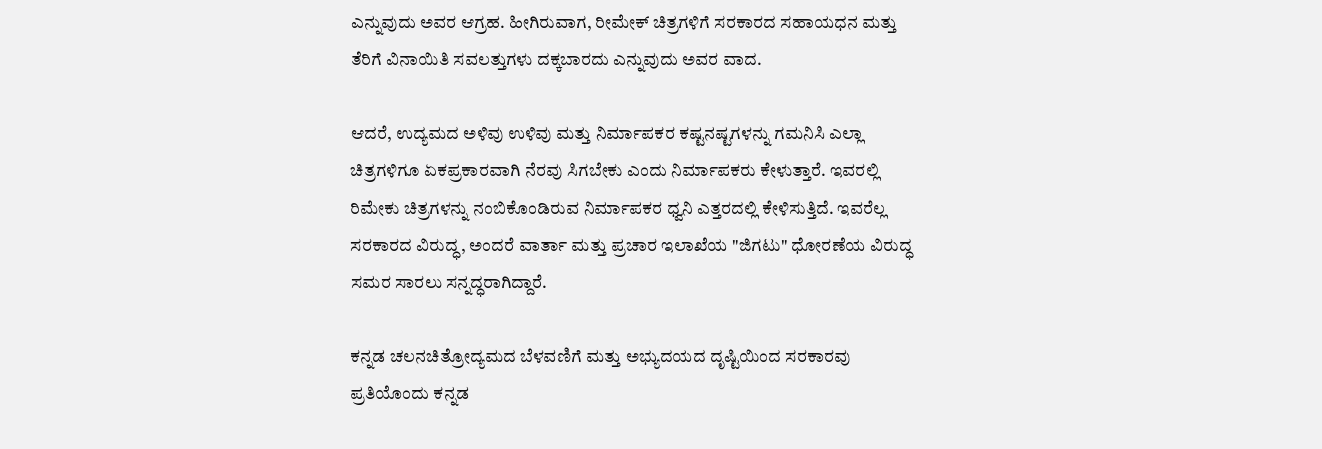ಎನ್ನುವುದು ಅವರ ಆಗ್ರಹ. ಹೀಗಿರುವಾಗ, ರೀಮೇಕ್ ಚಿತ್ರಗಳಿಗೆ ಸರಕಾರದ ಸಹಾಯಧನ ಮತ್ತು ತೆರಿಗೆ ವಿನಾಯಿತಿ ಸವಲತ್ತುಗಳು ದಕ್ಕಬಾರದು ಎನ್ನುವುದು ಅವರ ವಾದ.

ಆದರೆ, ಉದ್ಯಮದ ಅಳಿವು ಉಳಿವು ಮತ್ತು ನಿರ್ಮಾಪಕರ ಕಷ್ಟನಷ್ಟಗಳನ್ನು ಗಮನಿಸಿ ಎಲ್ಲಾ ಚಿತ್ರಗಳಿಗೂ ಏಕಪ್ರಕಾರವಾಗಿ ನೆರವು ಸಿಗಬೇಕು ಎಂದು ನಿರ್ಮಾಪಕರು ಕೇಳುತ್ತಾರೆ. ಇವರಲ್ಲಿ ರಿಮೇಕು ಚಿತ್ರಗಳನ್ನು ನಂಬಿಕೊಂಡಿರುವ ನಿರ್ಮಾಪಕರ ಧ್ವನಿ ಎತ್ತರದಲ್ಲಿ ಕೇಳಿಸುತ್ತಿದೆ. ಇವರೆಲ್ಲ ಸರಕಾರದ ವಿರುದ್ಧ, ಅಂದರೆ ವಾರ್ತಾ ಮತ್ತು ಪ್ರಚಾರ ಇಲಾಖೆಯ "ಜಿಗಟು" ಧೋರಣೆಯ ವಿರುದ್ಧ ಸಮರ ಸಾರಲು ಸನ್ನದ್ಧರಾಗಿದ್ದಾರೆ.

ಕನ್ನಡ ಚಲನಚಿತ್ರೋದ್ಯಮದ ಬೆಳವಣಿಗೆ ಮತ್ತು ಅಭ್ಯುದಯದ ದೃಷ್ಟಿಯಿಂದ ಸರಕಾರವು ಪ್ರತಿಯೊಂದು ಕನ್ನಡ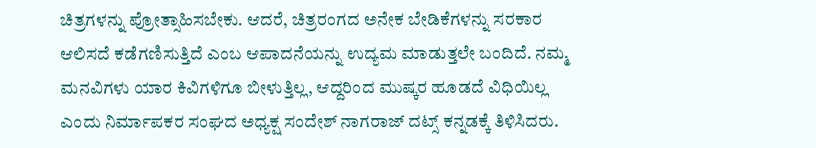ಚಿತ್ರಗಳನ್ನು ಪ್ರೋತ್ಸಾಹಿಸಬೇಕು. ಆದರೆ, ಚಿತ್ರರಂಗದ ಅನೇಕ ಬೇಡಿಕೆಗಳನ್ನು ಸರಕಾರ ಆಲಿಸದೆ ಕಡೆಗಣಿಸುತ್ತಿದೆ ಎಂಬ ಆಪಾದನೆಯನ್ನು ಉದ್ಯಮ ಮಾಡುತ್ತಲೇ ಬಂದಿದೆ. ನಮ್ಮ ಮನವಿಗಳು ಯಾರ ಕಿವಿಗಳಿಗೂ ಬೀಳುತ್ತಿಲ್ಲ, ಆದ್ದರಿಂದ ಮುಷ್ಕರ ಹೂಡದೆ ವಿಧಿಯಿಲ್ಲ ಎಂದು ನಿರ್ಮಾಪಕರ ಸಂಘದ ಅಧ್ಯಕ್ಷ ಸಂದೇಶ್ ನಾಗರಾಜ್ ದಟ್ಸ್ ಕನ್ನಡಕ್ಕೆ ತಿಳಿಸಿದರು.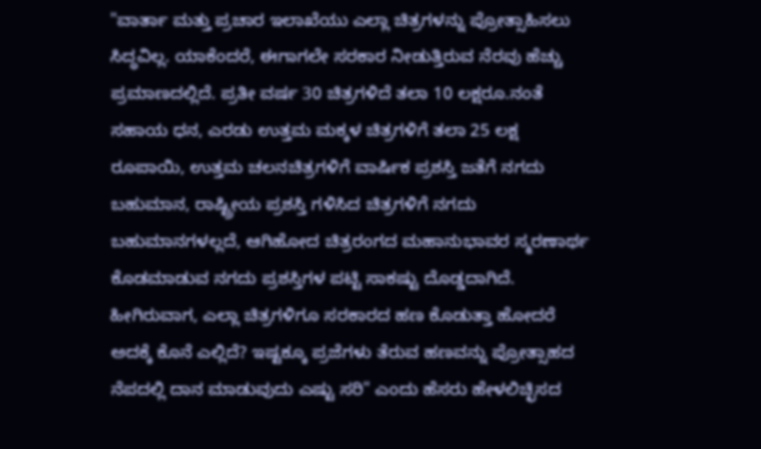"ವಾರ್ತಾ ಮತ್ತು ಪ್ರಚಾರ ಇಲಾಖೆಯು ಎಲ್ಲಾ ಚಿತ್ರಗಳನ್ನು ಪ್ರೋತ್ಸಾಹಿಸಲು ಸಿದ್ಧವಿಲ್ಲ. ಯಾಕೆಂದರೆ, ಈಗಾಗಲೇ ಸರಕಾರ ನೀಡುತ್ತಿರುವ ನೆರವು ಹೆಚ್ಚು ಪ್ರಮಾಣದಲ್ಲಿದೆ. ಪ್ರತೀ ವರ್ಷ 30 ಚಿತ್ರಗಳಿದೆ ತಲಾ 10 ಲಕ್ಷರೂ.ನಂತೆ ಸಹಾಯ ಧನ, ಎರಡು ಉತ್ತಮ ಮಕ್ಕಳ ಚಿತ್ರಗಳಿಗೆ ತಲಾ 25 ಲಕ್ಷ ರೂಪಾಯಿ, ಉತ್ತಮ ಚಲನಚಿತ್ರಗಳಿಗೆ ವಾರ್ಷಿಕ ಪ್ರಶಸ್ತಿ ಜತೆಗೆ ನಗದು ಬಹುಮಾನ, ರಾಷ್ಟ್ರೀಯ ಪ್ರಶಸ್ತಿ ಗಳಿಸಿದ ಚಿತ್ರಗಳಿಗೆ ನಗದು ಬಹುಮಾನಗಳಲ್ಲದೆ, ಆಗಿಹೋದ ಚಿತ್ರರಂಗದ ಮಹಾನುಭಾವರ ಸ್ಮರಣಾರ್ಥ ಕೊಡಮಾಡುವ ನಗದು ಪ್ರಶಸ್ತಿಗಳ ಪಟ್ಟಿ ಸಾಕಷ್ಟು ದೊಡ್ಡದಾಗಿದೆ. ಹೀಗಿರುವಾಗ, ಎಲ್ಲಾ ಚಿತ್ರಗಳಿಗೂ ಸರಕಾರದ ಹಣ ಕೊಡುತ್ತಾ ಹೋದರೆ ಅದಕ್ಕೆ ಕೊನೆ ಎಲ್ಲಿದೆ? ಇಷ್ಟಕ್ಕೂ ಪ್ರಜೆಗಳು ತೆರುವ ಹಣವನ್ನು ಪ್ರೋತ್ಸಾಹದ ನೆಪದಲ್ಲಿ ದಾನ ಮಾಡುವುದು ಎಷ್ಟು ಸರಿ" ಎಂದು ಹೆಸರು ಹೇಳಲಿಚ್ಛಿಸದ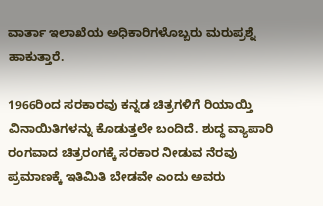ವಾರ್ತಾ ಇಲಾಖೆಯ ಅಧಿಕಾರಿಗಳೊಬ್ಬರು ಮರುಪ್ರಶ್ನೆ ಹಾಕುತ್ತಾರೆ.

1966ರಿಂದ ಸರಕಾರವು ಕನ್ನಡ ಚಿತ್ರಗಳಿಗೆ ರಿಯಾಯ್ತಿ ವಿನಾಯಿತಿಗಳನ್ನು ಕೊಡುತ್ತಲೇ ಬಂದಿದೆ. ಶುದ್ಧ ವ್ಯಾಪಾರಿ ರಂಗವಾದ ಚಿತ್ರರಂಗಕ್ಕೆ ಸರಕಾರ ನೀಡುವ ನೆರವು ಪ್ರಮಾಣಕ್ಕೆ ಇತಿಮಿತಿ ಬೇಡವೇ ಎಂದು ಅವರು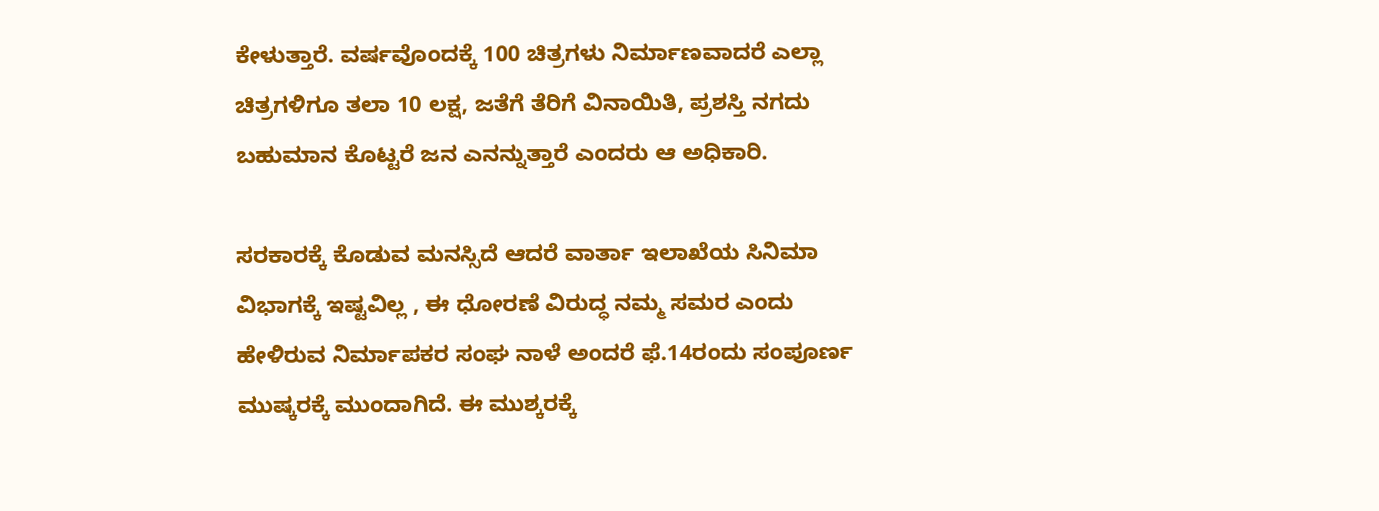ಕೇಳುತ್ತಾರೆ. ವರ್ಷವೊಂದಕ್ಕೆ 100 ಚಿತ್ರಗಳು ನಿರ್ಮಾಣವಾದರೆ ಎಲ್ಲಾ ಚಿತ್ರಗಳಿಗೂ ತಲಾ 10 ಲಕ್ಷ, ಜತೆಗೆ ತೆರಿಗೆ ವಿನಾಯಿತಿ, ಪ್ರಶಸ್ತಿ ನಗದು ಬಹುಮಾನ ಕೊಟ್ಟರೆ ಜನ ಎನನ್ನುತ್ತಾರೆ ಎಂದರು ಆ ಅಧಿಕಾರಿ.

ಸರಕಾರಕ್ಕೆ ಕೊಡುವ ಮನಸ್ಸಿದೆ ಆದರೆ ವಾರ್ತಾ ಇಲಾಖೆಯ ಸಿನಿಮಾ ವಿಭಾಗಕ್ಕೆ ಇಷ್ಟವಿಲ್ಲ , ಈ ಧೋರಣೆ ವಿರುದ್ಧ ನಮ್ಮ ಸಮರ ಎಂದು ಹೇಳಿರುವ ನಿರ್ಮಾಪಕರ ಸಂಘ ನಾಳೆ ಅಂದರೆ ಫೆ.14ರಂದು ಸಂಪೂರ್ಣ ಮುಷ್ಕರಕ್ಕೆ ಮುಂದಾಗಿದೆ. ಈ ಮುಶ್ಕರಕ್ಕೆ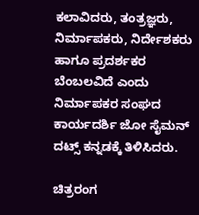ಕಲಾವಿದರು, ತಂತ್ರಜ್ಞರು, ನಿರ್ಮಾಪಕರು, ನಿರ್ದೇಶಕರು ಹಾಗೂ ಪ್ರದರ್ಶಕರ ಬೆಂಬಲವಿದೆ ಎಂದು ನಿರ್ಮಾಪಕರ ಸಂಘದ ಕಾರ್ಯದರ್ಶಿ ಜೋ ಸೈಮನ್ ದಟ್ಸ್ ಕನ್ನಡಕ್ಕೆ ತಿಳಿಸಿದರು.

ಚಿತ್ರರಂಗ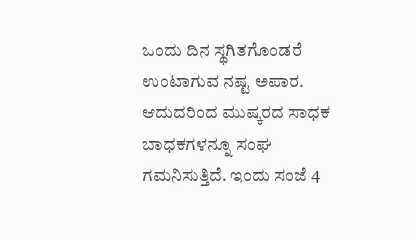ಒಂದು ದಿನ ಸ್ಥಗಿತಗೊಂಡರೆ ಉಂಟಾಗುವ ನಷ್ಟ ಅಪಾರ. ಆದುದರಿಂದ ಮುಷ್ಕರದ ಸಾಧಕ ಬಾಧಕಗಳನ್ನೂ ಸಂಘ ಗಮನಿಸುತ್ತಿದೆ. ಇಂದು ಸಂಜೆ 4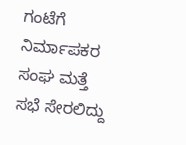ಗಂಟೆಗೆ ನಿರ್ಮಾಪಕರ ಸಂಘ ಮತ್ತೆ ಸಭೆ ಸೇರಲಿದ್ದು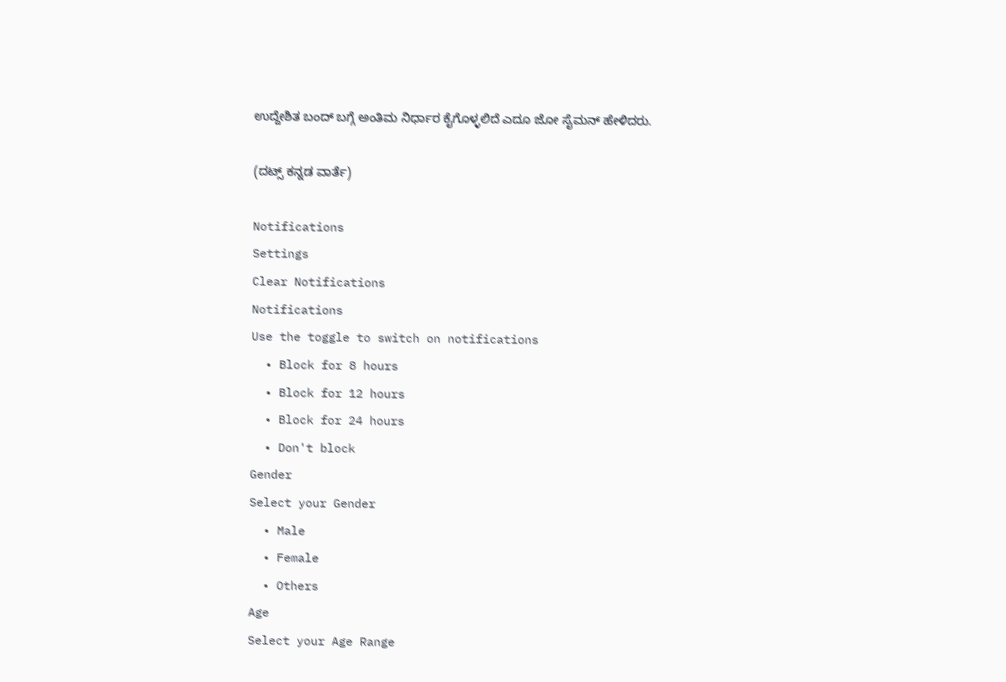ಉದ್ದೇಶಿತ ಬಂದ್ ಬಗ್ಗೆ ಅಂತಿಮ ನಿರ್ಧಾರ ಕೈಗೊಳ್ಳಲಿದೆ ಎದೂ ಜೋ ಸೈಮನ್ ಹೇಳಿದರು.

(ದಟ್ಸ್ ಕನ್ನಡ ವಾರ್ತೆ)

Notifications
Settings
Clear Notifications
Notifications
Use the toggle to switch on notifications
  • Block for 8 hours
  • Block for 12 hours
  • Block for 24 hours
  • Don't block
Gender
Select your Gender
  • Male
  • Female
  • Others
Age
Select your Age Range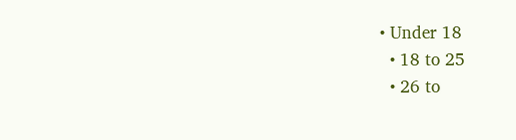• Under 18
  • 18 to 25
  • 26 to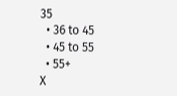35
  • 36 to 45
  • 45 to 55
  • 55+
X